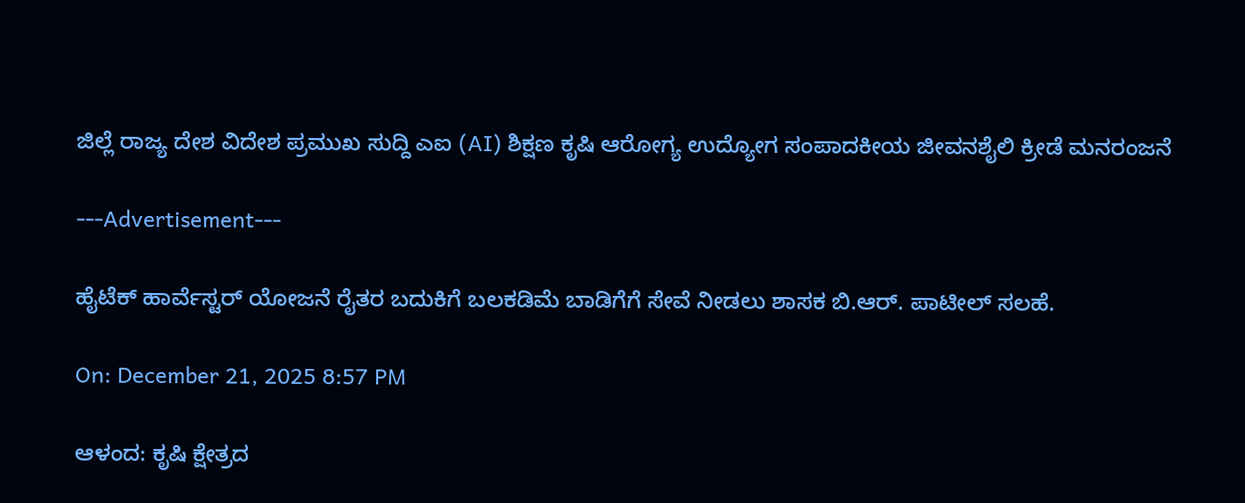ಜಿಲ್ಲೆ ರಾಜ್ಯ ದೇಶ ವಿದೇಶ ಪ್ರಮುಖ ಸುದ್ದಿ ಎಐ (AI) ಶಿಕ್ಷಣ ಕೃಷಿ ಆರೋಗ್ಯ ಉದ್ಯೋಗ ಸಂಪಾದಕೀಯ ಜೀವನಶೈಲಿ ಕ್ರೀಡೆ ಮನರಂಜನೆ

---Advertisement---

ಹೈಟೆಕ್ ಹಾರ್ವೆಸ್ಟರ್ ಯೋಜನೆ ರೈತರ ಬದುಕಿಗೆ ಬಲಕಡಿಮೆ ಬಾಡಿಗೆಗೆ ಸೇವೆ ನೀಡಲು ಶಾಸಕ ಬಿ.ಆರ್. ಪಾಟೀಲ್ ಸಲಹೆ.

On: December 21, 2025 8:57 PM

ಆಳಂದ: ಕೃಷಿ ಕ್ಷೇತ್ರದ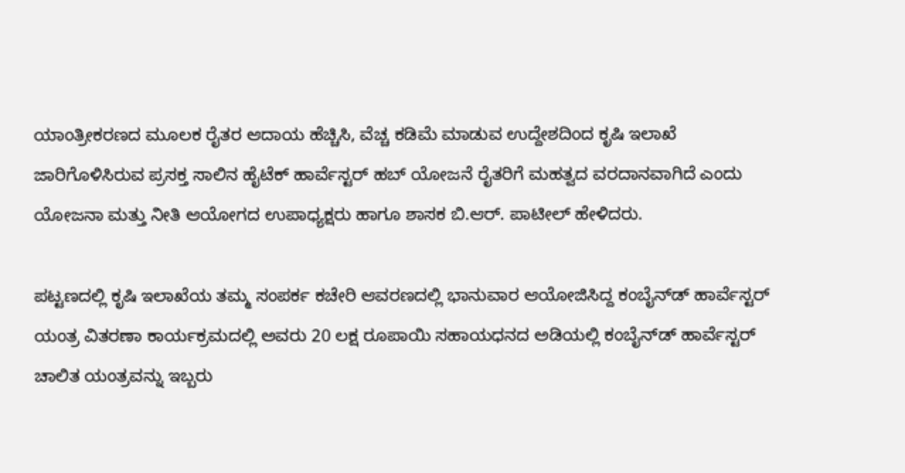ಯಾಂತ್ರೀಕರಣದ ಮೂಲಕ ರೈತರ ಆದಾಯ ಹೆಚ್ಚಿಸಿ, ವೆಚ್ಚ ಕಡಿಮೆ ಮಾಡುವ ಉದ್ದೇಶದಿಂದ ಕೃಷಿ ಇಲಾಖೆ ಜಾರಿಗೊಳಿಸಿರುವ ಪ್ರಸಕ್ತ ಸಾಲಿನ ಹೈಟೆಕ್ ಹಾರ್ವೆಸ್ಟರ್ ಹಬ್ ಯೋಜನೆ ರೈತರಿಗೆ ಮಹತ್ವದ ವರದಾನವಾಗಿದೆ ಎಂದು ಯೋಜನಾ ಮತ್ತು ನೀತಿ ಆಯೋಗದ ಉಪಾಧ್ಯಕ್ಷರು ಹಾಗೂ ಶಾಸಕ ಬಿ.ಆರ್. ಪಾಟೀಲ್ ಹೇಳಿದರು.

ಪಟ್ಟಣದಲ್ಲಿ ಕೃಷಿ ಇಲಾಖೆಯ ತಮ್ಮ ಸಂಪರ್ಕ ಕಚೇರಿ ಆವರಣದಲ್ಲಿ ಭಾನುವಾರ ಆಯೋಜಿಸಿದ್ದ ಕಂಬೈನ್‌ಡ್ ಹಾರ್ವೆಸ್ಟರ್ ಯಂತ್ರ ವಿತರಣಾ ಕಾರ್ಯಕ್ರಮದಲ್ಲಿ ಅವರು 20 ಲಕ್ಷ ರೂಪಾಯಿ ಸಹಾಯಧನದ ಅಡಿಯಲ್ಲಿ ಕಂಬೈನ್‌ಡ್ ಹಾರ್ವೆಸ್ಟರ್ ಚಾಲಿತ ಯಂತ್ರವನ್ನು ಇಬ್ಬರು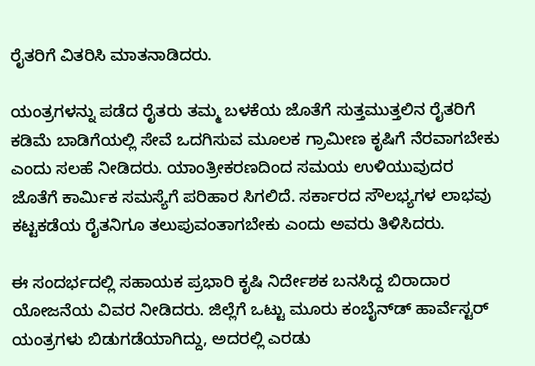ರೈತರಿಗೆ ವಿತರಿಸಿ ಮಾತನಾಡಿದರು.

ಯಂತ್ರಗಳನ್ನು ಪಡೆದ ರೈತರು ತಮ್ಮ ಬಳಕೆಯ ಜೊತೆಗೆ ಸುತ್ತಮುತ್ತಲಿನ ರೈತರಿಗೆ ಕಡಿಮೆ ಬಾಡಿಗೆಯಲ್ಲಿ ಸೇವೆ ಒದಗಿಸುವ ಮೂಲಕ ಗ್ರಾಮೀಣ ಕೃಷಿಗೆ ನೆರವಾಗಬೇಕು ಎಂದು ಸಲಹೆ ನೀಡಿದರು. ಯಾಂತ್ರೀಕರಣದಿಂದ ಸಮಯ ಉಳಿಯುವುದರ ಜೊತೆಗೆ ಕಾರ್ಮಿಕ ಸಮಸ್ಯೆಗೆ ಪರಿಹಾರ ಸಿಗಲಿದೆ. ಸರ್ಕಾರದ ಸೌಲಭ್ಯಗಳ ಲಾಭವು ಕಟ್ಟಕಡೆಯ ರೈತನಿಗೂ ತಲುಪುವಂತಾಗಬೇಕು ಎಂದು ಅವರು ತಿಳಿಸಿದರು.

ಈ ಸಂದರ್ಭದಲ್ಲಿ ಸಹಾಯಕ ಪ್ರಭಾರಿ ಕೃಷಿ ನಿರ್ದೇಶಕ ಬನಸಿದ್ದ ಬಿರಾದಾರ ಯೋಜನೆಯ ವಿವರ ನೀಡಿದರು. ಜಿಲ್ಲೆಗೆ ಒಟ್ಟು ಮೂರು ಕಂಬೈನ್‌ಡ್ ಹಾರ್ವೆಸ್ಟರ್ ಯಂತ್ರಗಳು ಬಿಡುಗಡೆಯಾಗಿದ್ದು, ಅದರಲ್ಲಿ ಎರಡು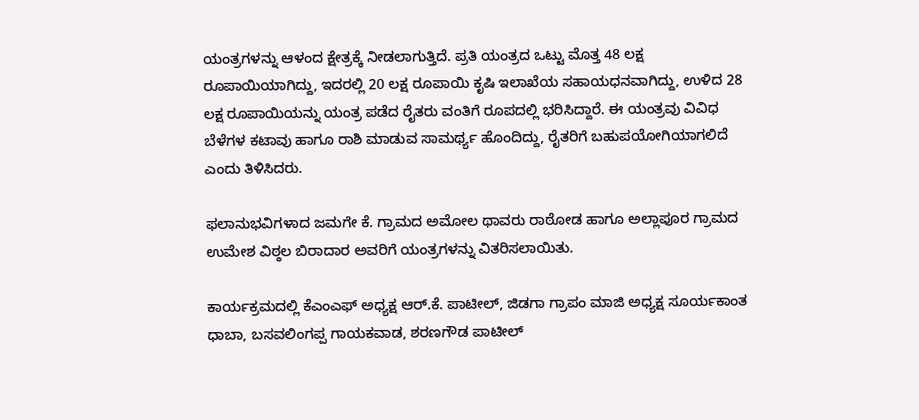ಯಂತ್ರಗಳನ್ನು ಆಳಂದ ಕ್ಷೇತ್ರಕ್ಕೆ ನೀಡಲಾಗುತ್ತಿದೆ. ಪ್ರತಿ ಯಂತ್ರದ ಒಟ್ಟು ಮೊತ್ತ 48 ಲಕ್ಷ ರೂಪಾಯಿಯಾಗಿದ್ದು, ಇದರಲ್ಲಿ 20 ಲಕ್ಷ ರೂಪಾಯಿ ಕೃಷಿ ಇಲಾಖೆಯ ಸಹಾಯಧನವಾಗಿದ್ದು, ಉಳಿದ 28 ಲಕ್ಷ ರೂಪಾಯಿಯನ್ನು ಯಂತ್ರ ಪಡೆದ ರೈತರು ವಂತಿಗೆ ರೂಪದಲ್ಲಿ ಭರಿಸಿದ್ದಾರೆ. ಈ ಯಂತ್ರವು ವಿವಿಧ ಬೆಳೆಗಳ ಕಟಾವು ಹಾಗೂ ರಾಶಿ ಮಾಡುವ ಸಾಮರ್ಥ್ಯ ಹೊಂದಿದ್ದು, ರೈತರಿಗೆ ಬಹುಪಯೋಗಿಯಾಗಲಿದೆ ಎಂದು ತಿಳಿಸಿದರು.

ಫಲಾನುಭವಿಗಳಾದ ಜಮಗೇ ಕೆ. ಗ್ರಾಮದ ಅಮೋಲ ಥಾವರು ರಾಠೋಡ ಹಾಗೂ ಅಲ್ಲಾಪೂರ ಗ್ರಾಮದ ಉಮೇಶ ವಿಠ್ಠಲ ಬಿರಾದಾರ ಅವರಿಗೆ ಯಂತ್ರಗಳನ್ನು ವಿತರಿಸಲಾಯಿತು.

ಕಾರ್ಯಕ್ರಮದಲ್ಲಿ ಕೆಎಂಎಫ್ ಅಧ್ಯಕ್ಷ ಆರ್.ಕೆ. ಪಾಟೀಲ್, ಜಿಡಗಾ ಗ್ರಾಪಂ ಮಾಜಿ ಅಧ್ಯಕ್ಷ ಸೂರ್ಯಕಾಂತ ಧಾಬಾ, ಬಸವಲಿಂಗಪ್ಪ ಗಾಯಕವಾಡ, ಶರಣಗೌಡ ಪಾಟೀಲ್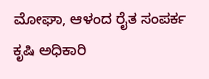ಮೋಘಾ, ಆಳಂದ ರೈತ ಸಂಪರ್ಕ ಕೃಷಿ ಅಧಿಕಾರಿ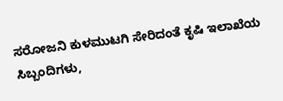ಸರೋಜನಿ ಕುಳಮುಟಗಿ ಸೇರಿದಂತೆ ಕೃಷಿ ಇಲಾಖೆಯ ಸಿಬ್ಬಂದಿಗಳು,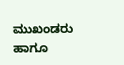ಮುಖಂಡರು ಹಾಗೂ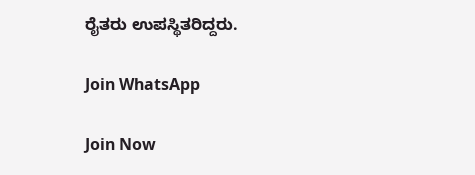ರೈತರು ಉಪಸ್ಥಿತರಿದ್ದರು.

Join WhatsApp

Join Now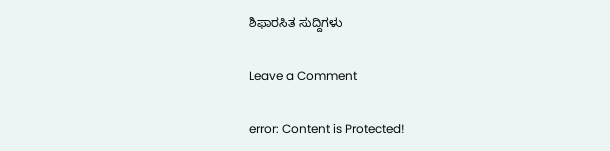ಶಿಫಾರಸಿತ ಸುದ್ದಿಗಳು

Leave a Comment

error: Content is Protected!